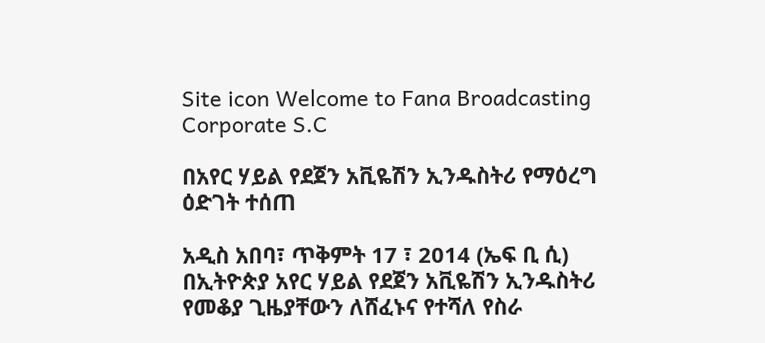Site icon Welcome to Fana Broadcasting Corporate S.C

በአየር ሃይል የደጀን አቪዬሽን ኢንዱስትሪ የማዕረግ ዕድገት ተሰጠ

አዲስ አበባ፣ ጥቅምት 17 ፣ 2014 (ኤፍ ቢ ሲ) በኢትዮጵያ አየር ሃይል የደጀን አቪዬሽን ኢንዱስትሪ የመቆያ ጊዜያቸውን ለሸፈኑና የተሻለ የስራ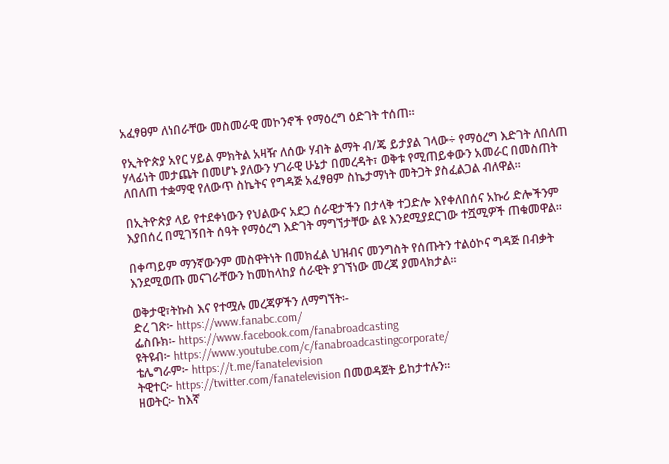አፈፃፀም ለነበራቸው መስመራዊ መኮንኖች የማዕረግ ዕድገት ተሰጠ።

የኢትዮጵያ አየር ሃይል ምክትል አዛዥ ለሰው ሃብት ልማት ብ/ጄ ይታያል ገላው÷ የማዕረግ እድገት ለበለጠ ሃላፊነት መታጨት በመሆኑ ያለውን ሃገራዊ ሁኔታ በመረዳት፣ ወቅቱ የሚጠይቀውን አመራር በመስጠት ለበለጠ ተቋማዊ የለውጥ ስኬትና የግዳጅ አፈፃፀም ስኬታማነት መትጋት ያስፈልጋል ብለዋል፡፡

በኢትዮጵያ ላይ የተደቀነውን የህልውና አደጋ ሰራዊታችን በታላቅ ተጋድሎ እየቀለበሰና አኩሪ ድሎችንም እያበሰረ በሚገኝበት ሰዓት የማዕረግ እድገት ማግኘታቸው ልዩ እንደሚያደርገው ተሿሚዎች ጠቁመዋል፡፡

በቀጣይም ማንኛውንም መስዋትነት በመክፈል ህዝብና መንግስት የሰጡትን ተልዕኮና ግዳጅ በብቃት እንደሚወጡ መናገራቸውን ከመከላከያ ሰራዊት ያገኘነው መረጃ ያመላክታል።

ወቅታዊ፣ትኩስ እና የተሟሉ መረጃዎችን ለማግኘት፡-
ድረ ገጽ፦ https://www.fanabc.com/
ፌስቡክ፡- https://www.facebook.com/fanabroadcasting
ዩትዩብ፦ https://www.youtube.com/c/fanabroadcastingcorporate/
ቴሌግራም፦ https://t.me/fanatelevision
ትዊተር፦ https://twitter.com/fanatelevision በመወዳጀት ይከታተሉን፡፡
ዘወትር፦ ከእኛ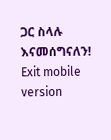ጋር ስላሉ እናመሰግናለን!
Exit mobile version